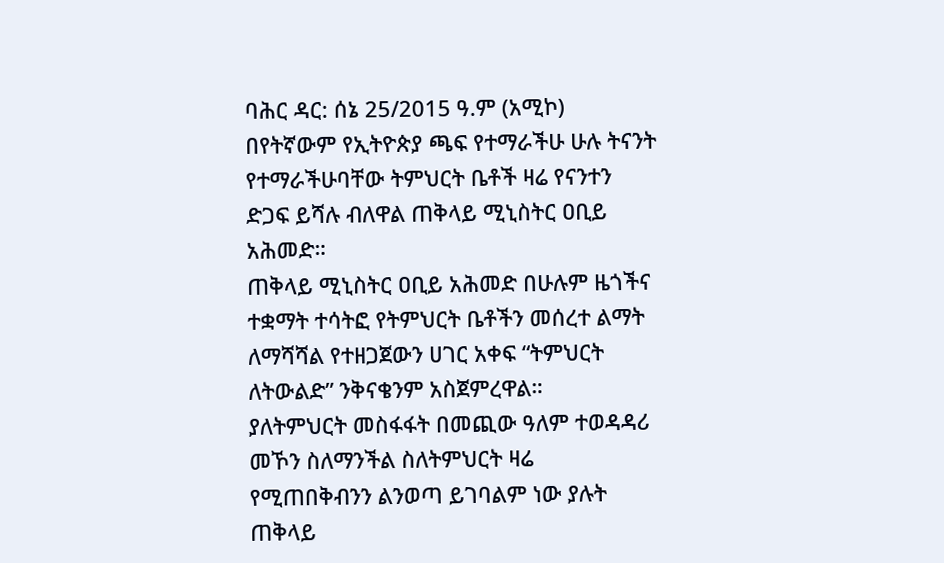ባሕር ዳር: ሰኔ 25/2015 ዓ.ም (አሚኮ) በየትኛውም የኢትዮጵያ ጫፍ የተማራችሁ ሁሉ ትናንት የተማራችሁባቸው ትምህርት ቤቶች ዛሬ የናንተን ድጋፍ ይሻሉ ብለዋል ጠቅላይ ሚኒስትር ዐቢይ አሕመድ።
ጠቅላይ ሚኒስትር ዐቢይ አሕመድ በሁሉም ዜጎችና ተቋማት ተሳትፎ የትምህርት ቤቶችን መሰረተ ልማት ለማሻሻል የተዘጋጀውን ሀገር አቀፍ “ትምህርት ለትውልድ” ንቅናቄንም አስጀምረዋል።
ያለትምህርት መስፋፋት በመጪው ዓለም ተወዳዳሪ መኾን ስለማንችል ስለትምህርት ዛሬ የሚጠበቅብንን ልንወጣ ይገባልም ነው ያሉት ጠቅላይ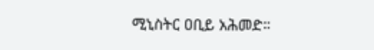ሚኒስትር ዐቢይ አሕመድ።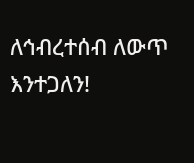ለኅብረተሰብ ለውጥ እንተጋለን!